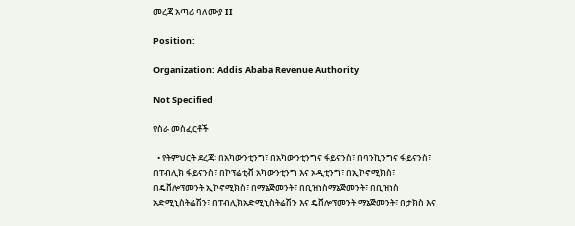መረጃ አጣሪ ባለሙያ II

Position:

Organization: Addis Ababa Revenue Authority

Not Specified

የስራ መስፈርቶች

  • የትምህርት ደረጃ፡ በአካውንቲንግ፣ በአካውንቲንግና ፋይናንስ፣ በባንኪንግና ፋይናንስ፣ በፐብሊክ ፋይናንስ፣ በኮፕሬቲቭ አካውንቲንግ እና ኦዲቲንግ፣ በኢኮኖሚክስ፣ በዴቨሎፕመንት ኢኮኖሚክስ፣ በማኔጅመንት፣ በቢዝነስማኔጅመንት፣ በቢዝነስ አድሚኒስትሬሽን፣ በፐብሊክአድሚኒስትሬሽን እና ዴቨሎፕመንት ማኔጅመንት፣ በታክስ እና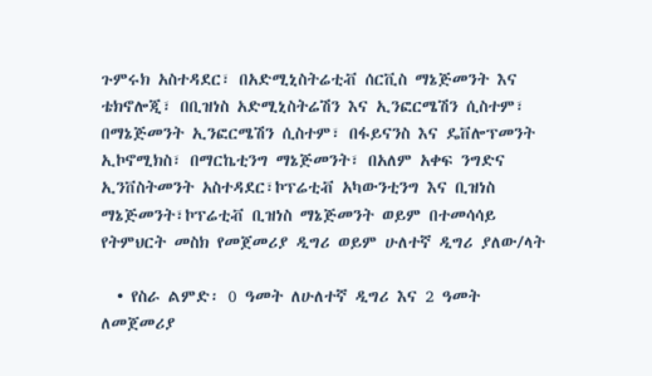ጉምሩክ አስተዳደር፣ በአድሚኒስትሬቲቭ ሰርቪስ ማኔጅመንት እና ቴክኖሎጂ፣ በቢዝነስ አድሚኒስትሬሽን እና ኢንፎርሜሽን ሲስተም፣ በማኔጅመንት ኢንፎርሜሽን ሲስተም፣ በፋይናንስ እና ዴቨሎፕመንት ኢኮኖሚክስ፣ በማርኬቲንግ ማኔጅመንት፣ በአለም አቀፍ ንግድና ኢንቨስትመንት አስተዳደር፣ኮፕሬቲቭ አካውንቲንግ እና ቢዝነስ ማኔጅመንት፣ኮፕሬቲቭ ቢዝነስ ማኔጅመንት ወይም በተመሳሳይ የትምህርት መስክ የመጀመሪያ ዲግሪ ወይም ሁለተኛ ዲግሪ ያለው/ላት

  • የስራ ልምድ፡ 0 ዓመት ለሁለተኛ ዲግሪ እና 2 ዓመት ለመጀመሪያ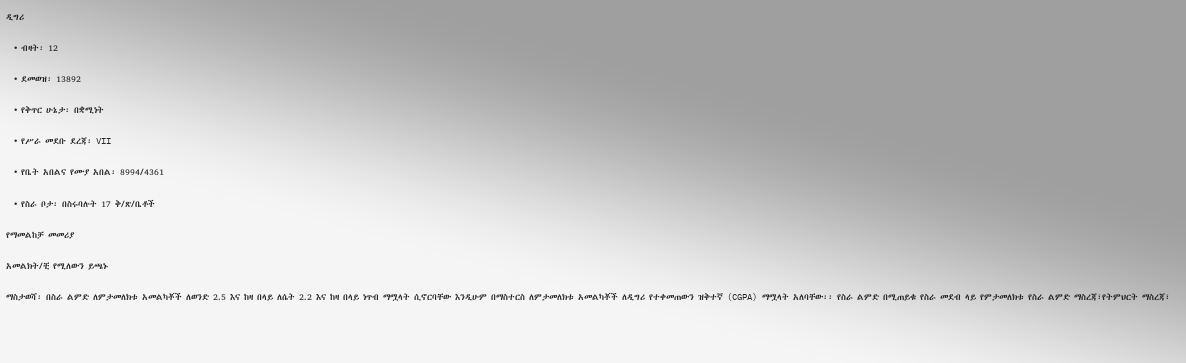ዲግሪ

  • ብዛት፡ 12

  • ደመወዝ፡ 13892

  • የቅጥር ሁኔታ፡ በቋሚነት

  • የሥራ መደቡ ደረጃ፡ VII

  • የቤት አበልና የሙያ አበል፡ 8994/4361

  • የስራ ቦታ፡ በስሩባሉት 17 ቅ/ጽ/ቤቶች

የማመልከቻ መመሪያ

አመልክት/ቺ የሚለውን ይጫኑ

ማስታወሻ፡ በስራ ልምድ ለምታመለክቱ አመልካቾች ለወንድ 2.5 እና ከዛ በላይ ለሴት 2.2 እና ከዛ በላይ ነጥብ ማሟላት ሲኖርባቸው እንዲሁም በማስተርስ ለምታመለክቱ አመልካቾች ለዲግሪ የተቀመጠውን ዝቅተኛ (CGPA) ማሟላት አለባቸው፡፡ የስራ ልምድ በሚጠይቁ የስራ መደብ ላይ የምታመለክቱ የስራ ልምድ ማስረጃ፣የትምህርት ማስረጃ፣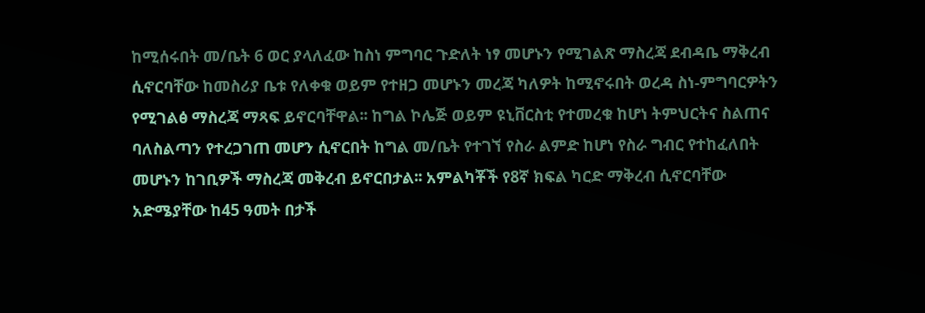ከሚሰሩበት መ/ቤት 6 ወር ያላለፈው ከስነ ምግባር ጉድለት ነፃ መሆኑን የሚገልጽ ማስረጃ ደብዳቤ ማቅረብ ሲኖርባቸው ከመስሪያ ቤቱ የለቀቁ ወይም የተዘጋ መሆኑን መረጃ ካለዎት ከሚኖሩበት ወረዳ ስነ-ምግባርዎትን የሚገልፅ ማስረጃ ማጻፍ ይኖርባቸዋል፡፡ ከግል ኮሌጅ ወይም ዩኒቨርስቲ የተመረቁ ከሆነ ትምህርትና ስልጠና ባለስልጣን የተረጋገጠ መሆን ሲኖርበት ከግል መ/ቤት የተገኘ የስራ ልምድ ከሆነ የስራ ግብር የተከፈለበት መሆኑን ከገቢዎች ማስረጃ መቅረብ ይኖርበታል፡፡ አምልካቾች የ8ኛ ክፍል ካርድ ማቅረብ ሲኖርባቸው አድሜያቸው ከ45 ዓመት በታች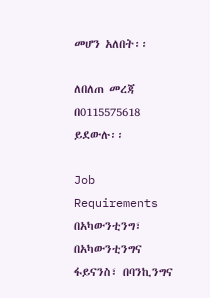መሆን አለበት፡፡

ለበለጠ መረጃ በ0115575618 ይደውሉ፡፡

Job Requirements በአካውንቲንግ፣ በአካውንቲንግና ፋይናንስ፣ በባንኪንግና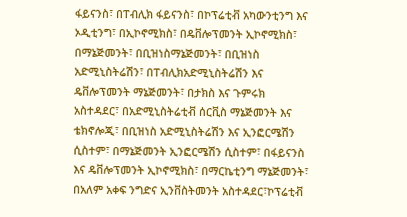ፋይናንስ፣ በፐብሊክ ፋይናንስ፣ በኮፕሬቲቭ አካውንቲንግ እና ኦዲቲንግ፣ በኢኮኖሚክስ፣ በዴቨሎፕመንት ኢኮኖሚክስ፣ በማኔጅመንት፣ በቢዝነስማኔጅመንት፣ በቢዝነስ አድሚኒስትሬሽን፣ በፐብሊክአድሚኒስትሬሽን እና ዴቨሎፕመንት ማኔጅመንት፣ በታክስ እና ጉምሩክ አስተዳደር፣ በአድሚኒስትሬቲቭ ሰርቪስ ማኔጅመንት እና ቴክኖሎጂ፣ በቢዝነስ አድሚኒስትሬሽን እና ኢንፎርሜሽን ሲስተም፣ በማኔጅመንት ኢንፎርሜሽን ሲስተም፣ በፋይናንስ እና ዴቨሎፕመንት ኢኮኖሚክስ፣ በማርኬቲንግ ማኔጅመንት፣ በአለም አቀፍ ንግድና ኢንቨስትመንት አስተዳደር፣ኮፕሬቲቭ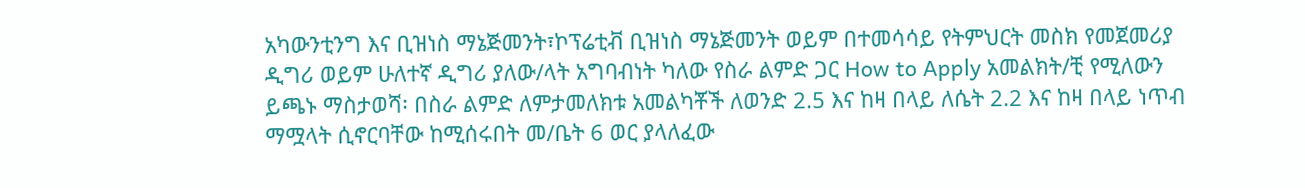አካውንቲንግ እና ቢዝነስ ማኔጅመንት፣ኮፕሬቲቭ ቢዝነስ ማኔጅመንት ወይም በተመሳሳይ የትምህርት መስክ የመጀመሪያ ዲግሪ ወይም ሁለተኛ ዲግሪ ያለው/ላት አግባብነት ካለው የስራ ልምድ ጋር How to Apply አመልክት/ቺ የሚለውን ይጫኑ ማስታወሻ፡ በስራ ልምድ ለምታመለክቱ አመልካቾች ለወንድ 2.5 እና ከዛ በላይ ለሴት 2.2 እና ከዛ በላይ ነጥብ ማሟላት ሲኖርባቸው ከሚሰሩበት መ/ቤት 6 ወር ያላለፈው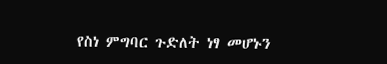የስነ ምግባር ጉድለት ነፃ መሆኑን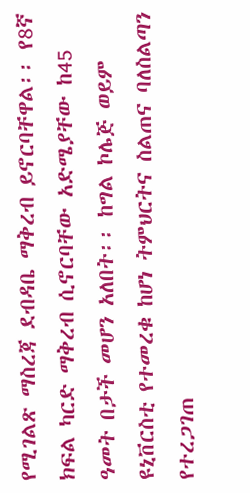የሚገልጽ ማስረጃ ደብዳቤ ማቅረብ ይኖርባቸዋል፡፡ የ8ኛ ክፍል ካርድ ማቅረብ ሲኖርባቸው አድሜያቸው ከ45 ዓመት በታች መሆን አለበት፡፡ ከግል ኮሌጅ ወይም ዩኒቨርስቲ የተመረቁ ከሆነ ትምህርትና ስልጠና ባለስልጣን የተረጋገጠ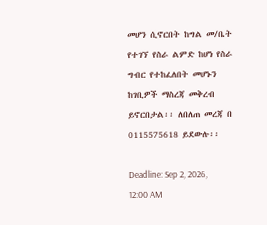መሆን ሲኖርበት ከግል መ/ቤት የተገኘ የስራ ልምድ ከሆነ የስራ ግብር የተከፈለበት መሆኑን ከገቢዎች ማስረጃ መቅረብ ይኖርበታል፡፡ ለበለጠ መረጃ በ 0115575618 ይደውሉ፡፡

Deadline: Sep 2, 2026, 12:00 AM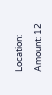Location:

Amount: 12